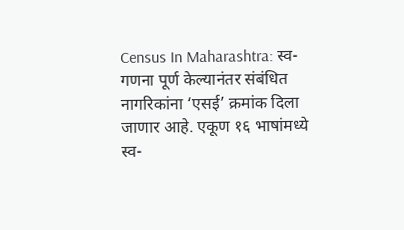Census In Maharashtra: स्व-गणना पूर्ण केल्यानंतर संबंधित नागरिकांना ‘एसई’ क्रमांक दिला जाणार आहे. एकूण १६ भाषांमध्ये स्व-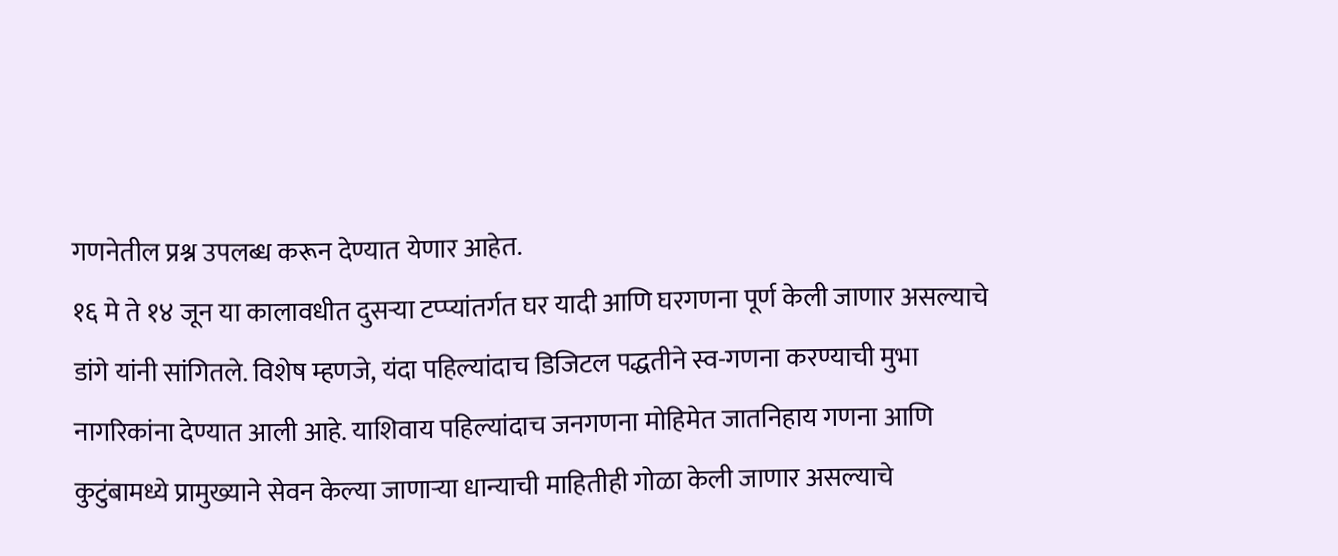गणनेतील प्रश्न उपलब्ध करून देण्यात येणार आहेत.
१६ मे ते १४ जून या कालावधीत दुसऱ्या टप्प्यांतर्गत घर यादी आणि घरगणना पूर्ण केली जाणार असल्याचे डांगे यांनी सांगितले. विशेष म्हणजे, यंदा पहिल्यांदाच डिजिटल पद्धतीने स्व-गणना करण्याची मुभा नागरिकांना देण्यात आली आहे. याशिवाय पहिल्यांदाच जनगणना मोहिमेत जातनिहाय गणना आणि कुटुंबामध्ये प्रामुख्याने सेवन केल्या जाणाऱ्या धान्याची माहितीही गोळा केली जाणार असल्याचे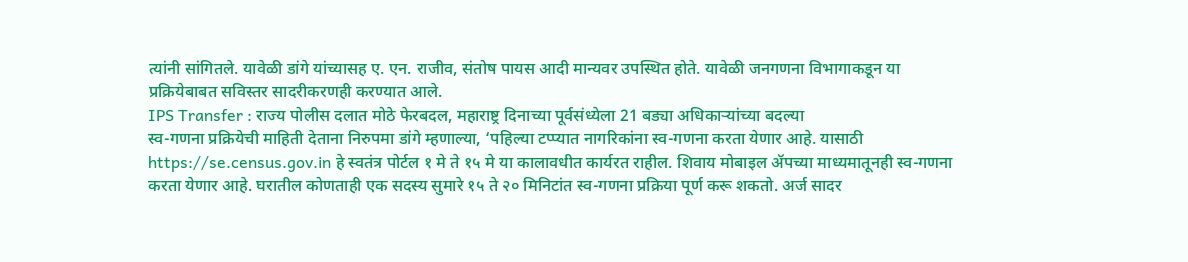त्यांनी सांगितले. यावेळी डांगे यांच्यासह ए. एन. राजीव, संतोष पायस आदी मान्यवर उपस्थित होते. यावेळी जनगणना विभागाकडून या प्रक्रियेबाबत सविस्तर सादरीकरणही करण्यात आले.
IPS Transfer : राज्य पोलीस दलात मोठे फेरबदल, महाराष्ट्र दिनाच्या पूर्वसंध्येला 21 बड्या अधिकाऱ्यांच्या बदल्या
स्व-गणना प्रक्रियेची माहिती देताना निरुपमा डांगे म्हणाल्या, ‘पहिल्या टप्प्यात नागरिकांना स्व-गणना करता येणार आहे. यासाठी https://se.census.gov.in हे स्वतंत्र पोर्टल १ मे ते १५ मे या कालावधीत कार्यरत राहील. शिवाय मोबाइल ॲपच्या माध्यमातूनही स्व-गणना करता येणार आहे. घरातील कोणताही एक सदस्य सुमारे १५ ते २० मिनिटांत स्व-गणना प्रक्रिया पूर्ण करू शकतो. अर्ज सादर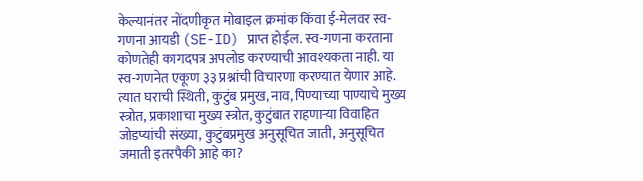केल्यानंतर नोंदणीकृत मोबाइल क्रमांक किंवा ई-मेलवर स्व-गणना आयडी (SE-ID) प्राप्त होईल. स्व-गणना करताना कोणतेही कागदपत्र अपलोड करण्याची आवश्यकता नाही. या स्व-गणनेत एकूण ३३ प्रश्नांची विचारणा करण्यात येणार आहे. त्यात घराची स्थिती, कुटुंब प्रमुख, नाव, पिण्याच्या पाण्याचे मुख्य स्त्रोत, प्रकाशाचा मुख्य स्त्रोत, कुटुंबात राहणाऱ्या विवाहित जोडप्यांची संख्या, कुटुंबप्रमुख अनुसूचित जाती, अनुसूचित जमाती इतरपैकी आहे का?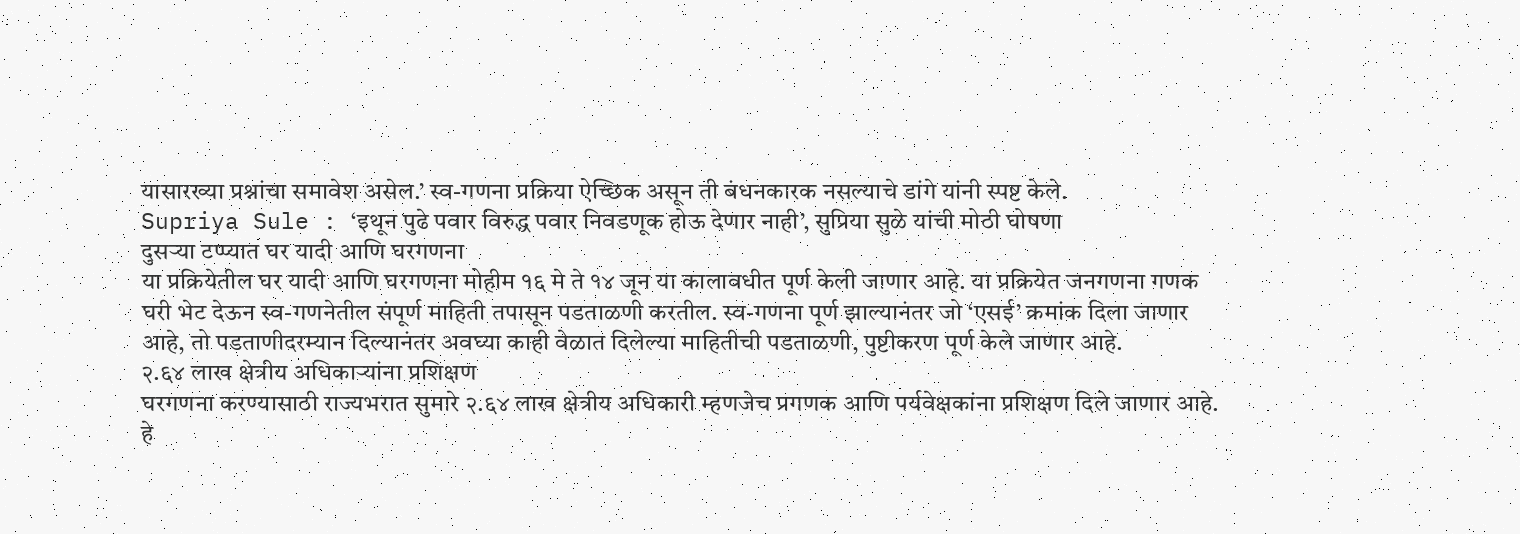यासारख्या प्रश्नांचा समावेश असेल.’ स्व-गणना प्रक्रिया ऐच्छिक असून ती बंधनकारक नसल्याचे डांगे यांनी स्पष्ट केले.
Supriya Sule : ‘इथून पुढे पवार विरुद्ध पवार निवडणूक होऊ देणार नाही’, सुप्रिया सुळे यांची मोठी घोषणा
दुसऱ्या टप्प्यात घर यादी आणि घरगणना
या प्रक्रियेतील घर यादी आणि घरगणना मोहीम १६ मे ते १४ जून या कालावधीत पूर्ण केली जाणार आहे. या प्रक्रियेत जनगणना गणक घरी भेट देऊन स्व-गणनेतील संपूर्ण माहिती तपासून पडताळणी करतील. स्व-गणना पूर्ण झाल्यानंतर जो ‘एसई’ क्रमांक दिला जाणार आहे, तो पडताणीदरम्यान दिल्यानंतर अवघ्या काही वेळात दिलेल्या माहितीची पडताळणी, पुष्टीकरण पूर्ण केले जाणार आहे.
२.६४ लाख क्षेत्रीय अधिकाऱ्यांना प्रशिक्षण
घरगणना करण्यासाठी राज्यभरात सुमारे २.६४ लाख क्षेत्रीय अधिकारी म्हणजेच प्रगणक आणि पर्यवेक्षकांना प्रशिक्षण दिले जाणार आहे. हे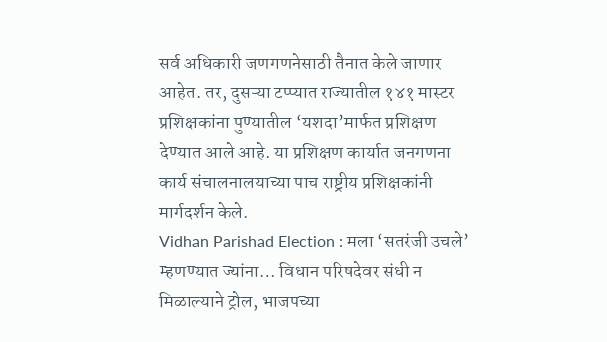सर्व अधिकारी जणगणनेसाठी तैनात केले जाणार आहेत. तर, दुसऱ्या टप्प्यात राज्यातील १४१ मास्टर प्रशिक्षकांना पुण्यातील ‘यशदा’मार्फत प्रशिक्षण देण्यात आले आहे. या प्रशिक्षण कार्यात जनगणना कार्य संचालनालयाच्या पाच राष्ट्रीय प्रशिक्षकांनी मार्गदर्शन केले.
Vidhan Parishad Election : मला ‘सतरंजी उचले’ म्हणण्यात ज्यांना… विधान परिषदेवर संधी न मिळाल्याने ट्रोल, भाजपच्या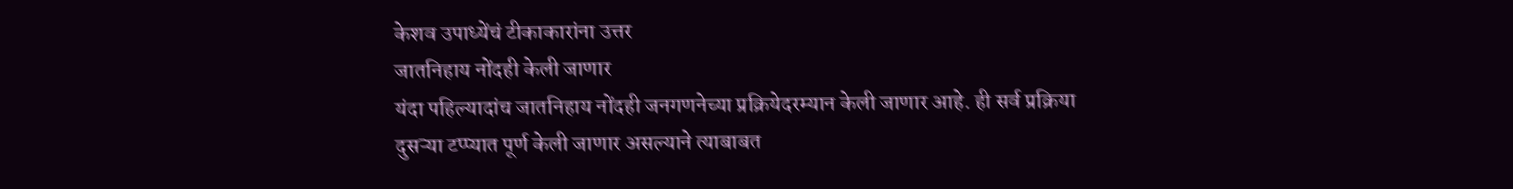केशव उपाध्येंचं टीकाकारांना उत्तर
जातनिहाय नोंदही केली जाणार
यंदा पहिल्यादांच जातनिहाय नोंदही जनगणनेच्या प्रक्रियेदरम्यान केली जाणार आहे. ही सर्व प्रक्रिया दुसऱ्या टप्प्यात पूर्ण केली जाणार असल्याने त्याबाबत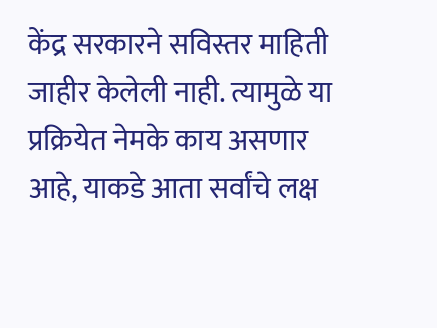केंद्र सरकारने सविस्तर माहिती जाहीर केलेली नाही. त्यामुळे या प्रक्रियेत नेमके काय असणार आहे, याकडे आता सर्वांचे लक्ष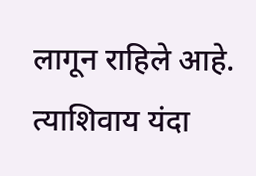लागून राहिले आहे. त्याशिवाय यंदा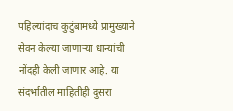पहिल्यांदाच कुटुंबामध्ये प्रामुख्याने सेवन केल्या जाणाऱ्या धान्यांची नोंदही केली जाणार आहे. या संदर्भातील माहितीही दुसरा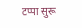टप्पा सुरू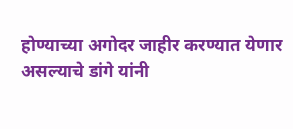होण्याच्या अगोदर जाहीर करण्यात येणार असल्याचे डांगे यांनी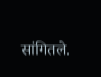सांगितले.